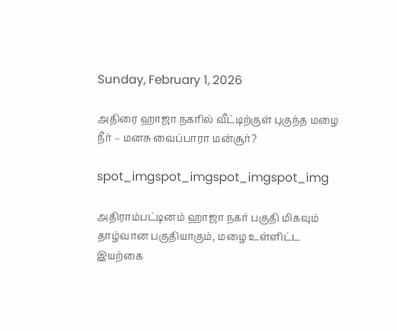Sunday, February 1, 2026

அதிரை ஹாஜா நகரில் வீட்டிற்குள் புகுந்த மழை நீர் – மனசு வைப்பாரா மன்சூர்?

spot_imgspot_imgspot_imgspot_img

அதிராம்பட்டினம் ஹாஜா நகர் பகுதி மிகவும் தாழ்வான பகுதியாகும், மழை உள்ளிட்ட இயற்கை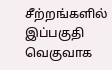சீற்றங்களில் இப்பகுதி வெகுவாக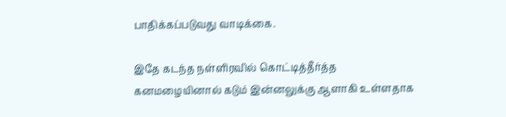பாதிக்கப்படுவது வாடிக்கை.

இதே கடந்த நள்ளிரவில் கொட்டித்தீர்த்த கனமழையினால் கடும் இன்னலுக்கு ஆளாகி உள்ளதாக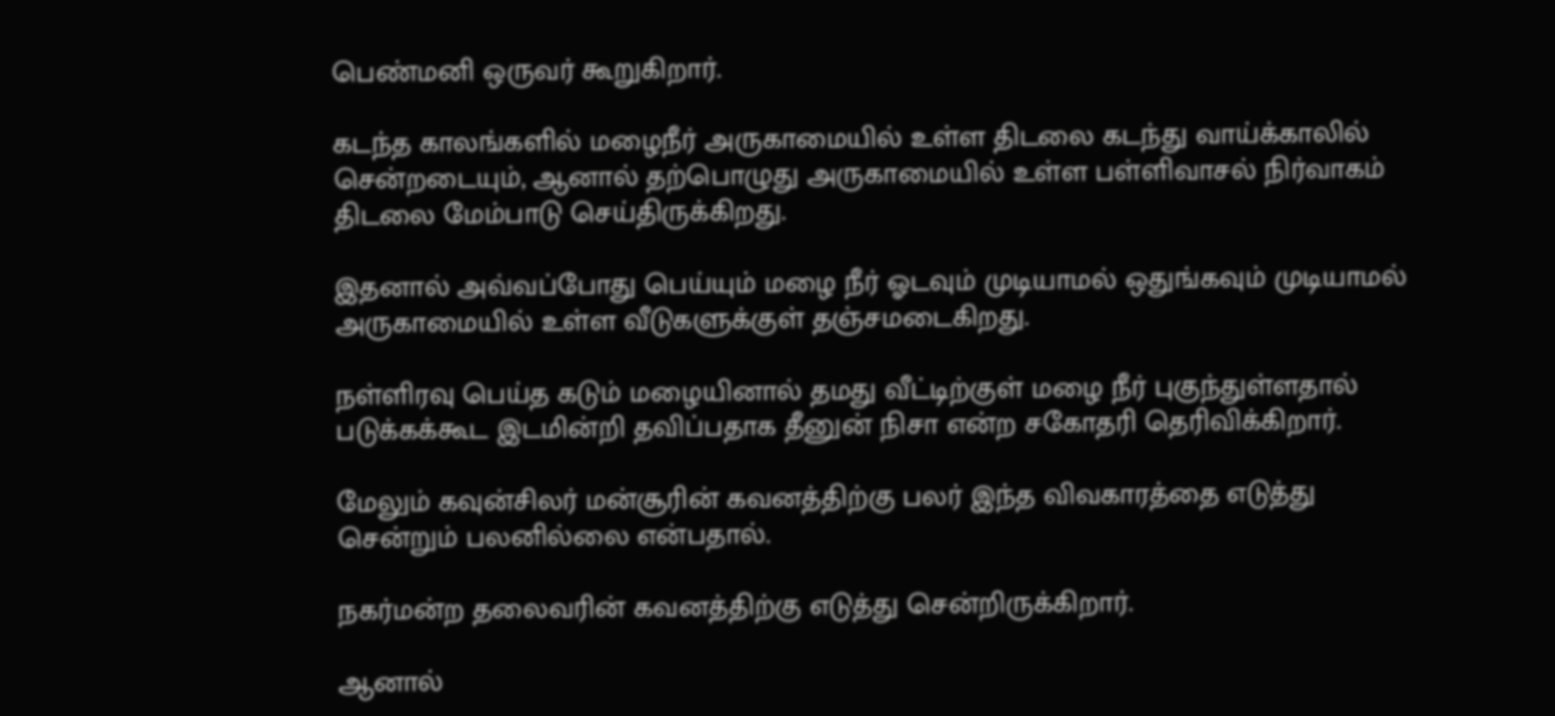பெண்மனி ஒருவர் கூறுகிறார்.

கடந்த காலங்களில் மழைநீர் அருகாமையில் உள்ள திடலை கடந்து வாய்க்காலில் சென்றடையும், ஆனால் தற்பொழுது அருகாமையில் உள்ள பள்ளிவாசல் நிர்வாகம் திடலை மேம்பாடு செய்திருக்கிறது.

இதனால் அவ்வப்போது பெய்யும் மழை நீர் ஓடவும் முடியாமல் ஒதுங்கவும் முடியாமல் அருகாமையில் உள்ள வீடுகளுக்குள் தஞ்சமடைகிறது.

நள்ளிரவு பெய்த கடும் மழையினால் தமது வீட்டிற்குள் மழை நீர் புகுந்துள்ளதால் படுக்கக்கூட இடமின்றி தவிப்பதாக தீனுன் நிசா என்ற சகோதரி தெரிவிக்கிறார்.

மேலும் கவுன்சிலர் மன்சூரின் கவனத்திற்கு பலர் இந்த விவகாரத்தை எடுத்து சென்றும் பலனில்லை என்பதால்.

நகர்மன்ற தலைவரின் கவனத்திற்கு எடுத்து சென்றிருக்கிறார்.

ஆனால்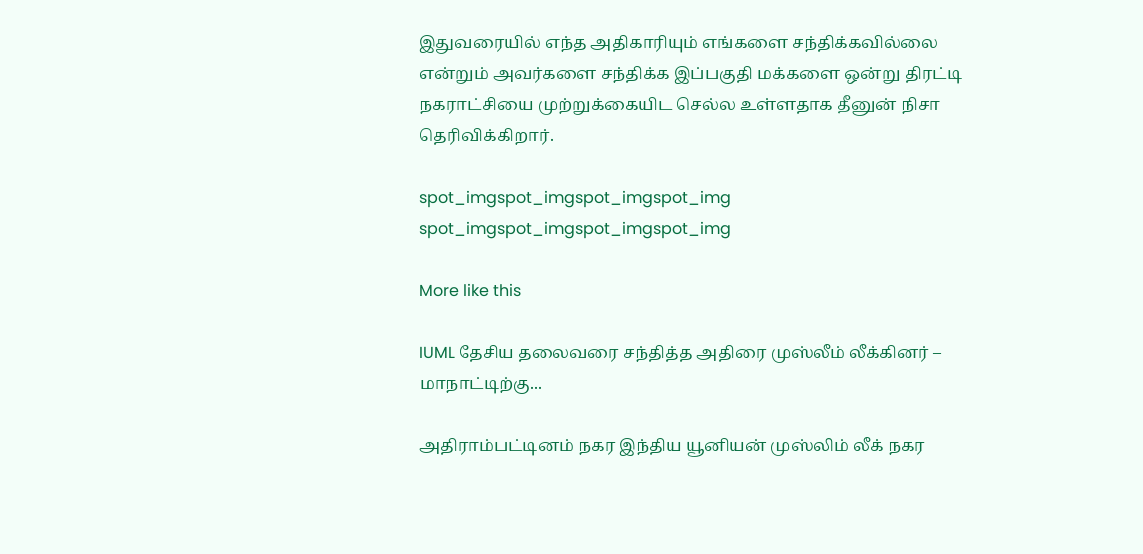இதுவரையில் எந்த அதிகாரியும் எங்களை சந்திக்கவில்லை என்றும் அவர்களை சந்திக்க இப்பகுதி மக்களை ஒன்று திரட்டி நகராட்சியை முற்றுக்கையிட செல்ல உள்ளதாக தீனுன் நிசா தெரிவிக்கிறார்.

spot_imgspot_imgspot_imgspot_img
spot_imgspot_imgspot_imgspot_img

More like this

IUML தேசிய தலைவரை சந்தித்த அதிரை முஸ்லீம் லீக்கினர் – மாநாட்டிற்கு...

அதிராம்பட்டினம் நகர இந்திய யூனியன் முஸ்லிம் லீக் நகர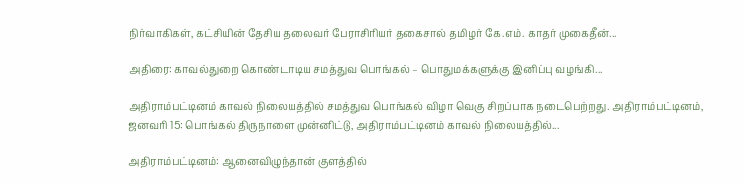நிர்வாகிகள், கட்சியின் தேசிய தலைவர் பேராசிரியர் தகைசால் தமிழர் கே.எம். காதர் முகைதீன்...

அதிரை: காவல்துறை கொண்டாடிய சமத்துவ பொங்கல் – பொதுமக்களுக்கு இனிப்பு வழங்கி...

அதிராம்பட்டினம் காவல் நிலையத்தில் சமத்துவ பொங்கல் விழா வெகு சிறப்பாக நடைபெற்றது. அதிராம்பட்டினம், ஜனவரி 15: பொங்கல் திருநாளை முன்னிட்டு, அதிராம்பட்டினம் காவல் நிலையத்தில்...

அதிராம்பட்டினம்: ஆனைவிழுந்தான் குளத்தில்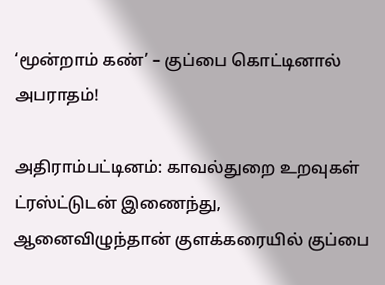‘மூன்றாம் கண்’ – குப்பை கொட்டினால் அபராதம்!

அதிராம்பட்டினம்: காவல்துறை உறவுகள் ட்ரஸ்ட்டுடன் இணைந்து, ஆனைவிழுந்தான் குளக்கரையில் குப்பை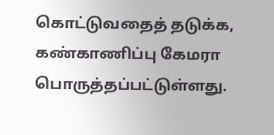கொட்டுவதைத் தடுக்க, கண்காணிப்பு கேமரா பொருத்தப்பட்டுள்ளது.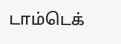டாம்டெக்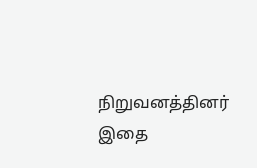நிறுவனத்தினர் இதை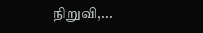நிறுவி,...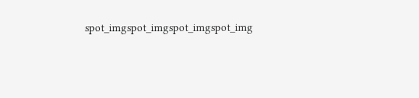spot_imgspot_imgspot_imgspot_img